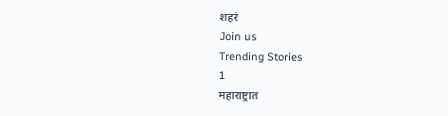शहरं
Join us
Trending Stories
1
महाराष्ट्रात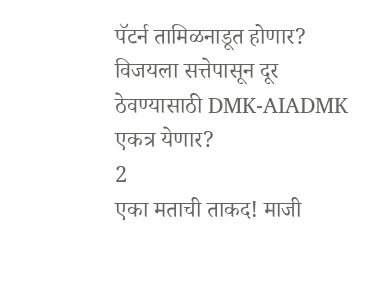पॅटर्न तामिळनाडूत होणार? विजयला सत्तेपासून दूर ठेवण्यासाठी DMK-AIADMK एकत्र येणार?
2
एका मताची ताकद! माजी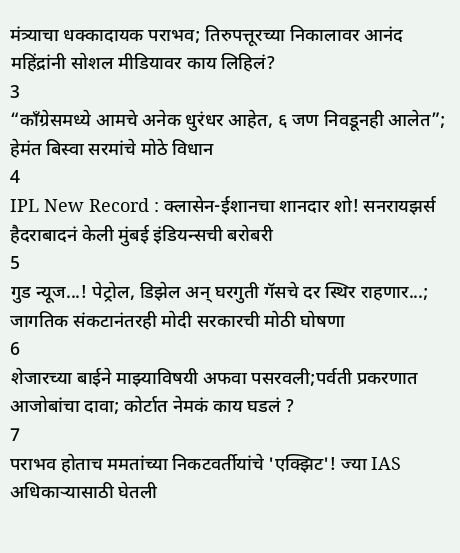मंत्र्याचा धक्कादायक पराभव; तिरुपत्तूरच्या निकालावर आनंद महिंद्रांनी सोशल मीडियावर काय लिहिलं?
3
“काँग्रेसमध्ये आमचे अनेक धुरंधर आहेत, ६ जण निवडूनही आलेत”; हेमंत बिस्वा सरमांचे मोठे विधान
4
IPL New Record : क्लासेन-ईशानचा शानदार शो! सनरायझर्स हैदराबादनं केली मुंबई इंडियन्सची बरोबरी
5
गुड न्यूज...! पेट्रोल, डिझेल अन् घरगुती गॅसचे दर स्थिर राहणार...; जागतिक संकटानंतरही मोदी सरकारची मोठी घोषणा
6
शेजारच्या बाईने माझ्याविषयी अफवा पसरवली;पर्वती प्रकरणात आजोबांचा दावा; कोर्टात नेमकं काय घडलं ?
7
पराभव होताच ममतांच्या निकटवर्तीयांचे 'एक्झिट'! ज्या IAS अधिकाऱ्यासाठी घेतली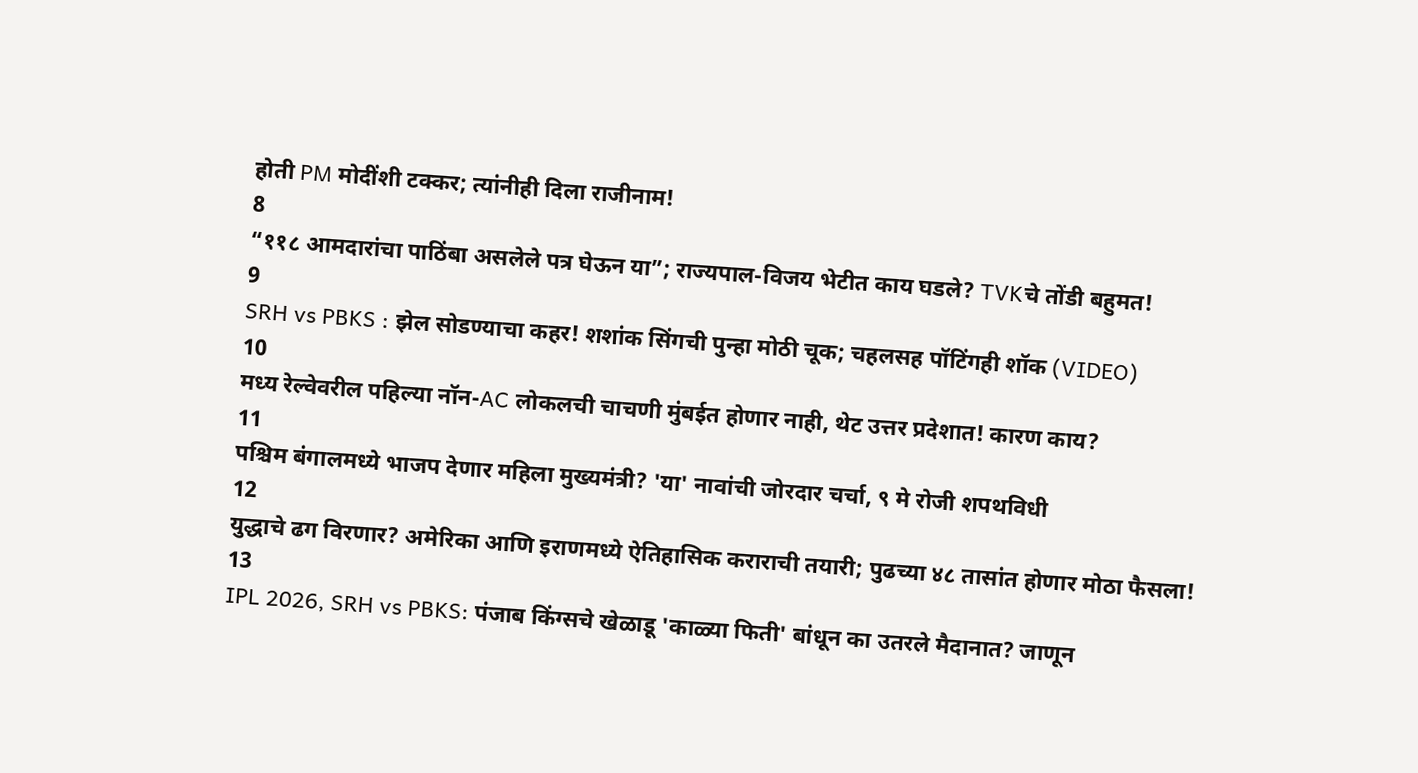होती PM मोदींशी टक्कर; त्यांनीही दिला राजीनाम!
8
“११८ आमदारांचा पाठिंबा असलेले पत्र घेऊन या”; राज्यपाल-विजय भेटीत काय घडले? TVKचे तोंडी बहुमत!
9
SRH vs PBKS : झेल सोडण्याचा कहर! शशांक सिंगची पुन्हा मोठी चूक; चहलसह पॉटिंगही शॉक (VIDEO)
10
मध्य रेल्वेवरील पहिल्या नॉन-AC लोकलची चाचणी मुंबईत होणार नाही, थेट उत्तर प्रदेशात! कारण काय?
11
पश्चिम बंगालमध्ये भाजप देणार महिला मुख्यमंत्री? 'या' नावांची जोरदार चर्चा, ९ मे रोजी शपथविधी
12
युद्धाचे ढग विरणार? अमेरिका आणि इराणमध्ये ऐतिहासिक कराराची तयारी; पुढच्या ४८ तासांत होणार मोठा फैसला!
13
IPL 2026, SRH vs PBKS: पंजाब किंग्सचे खेळाडू 'काळ्या फिती' बांधून का उतरले मैदानात? जाणून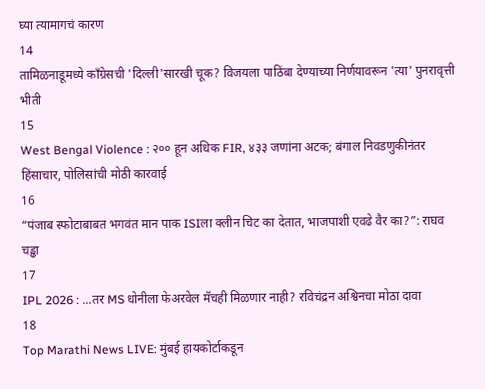घ्या त्यामागचं कारण
14
तामिळनाडूमध्ये काँग्रेसची 'दिल्ली'सारखी चूक? विजयला पाठिंबा देण्याच्या निर्णयावरून 'त्या' पुनरावृत्ती भीती
15
West Bengal Violence : २०० हून अधिक FIR, ४३३ जणांना अटक; बंगाल निवडणुकीनंतर हिंसाचार, पोलिसांची मोठी कारवाई
16
“पंजाब स्फोटाबाबत भगवंत मान पाक ISIला क्लीन चिट का देतात, भाजपाशी एवढे वैर का?”: राघव चड्ढा
17
IPL 2026 : ...तर MS धोनीला फेअरवेल मॅचही मिळणार नाही? रविचंद्रन अश्विनचा मोठा दावा
18
Top Marathi News LIVE: मुंबई हायकोर्टाकडून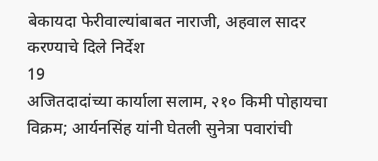बेकायदा फेरीवाल्यांबाबत नाराजी, अहवाल सादर करण्याचे दिले निर्देश
19
अजितदादांच्या कार्याला सलाम, २१० किमी पोहायचा विक्रम; आर्यनसिंह यांनी घेतली सुनेत्रा पवारांची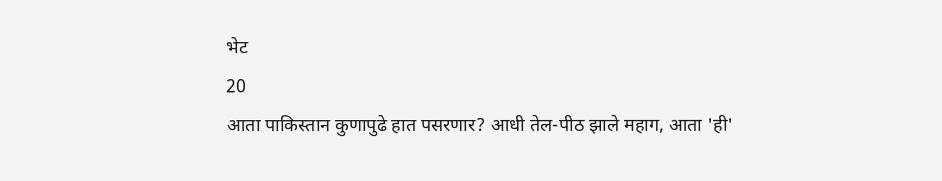भेट
20
आता पाकिस्तान कुणापुढे हात पसरणार? आधी तेल-पीठ झाले महाग, आता 'ही'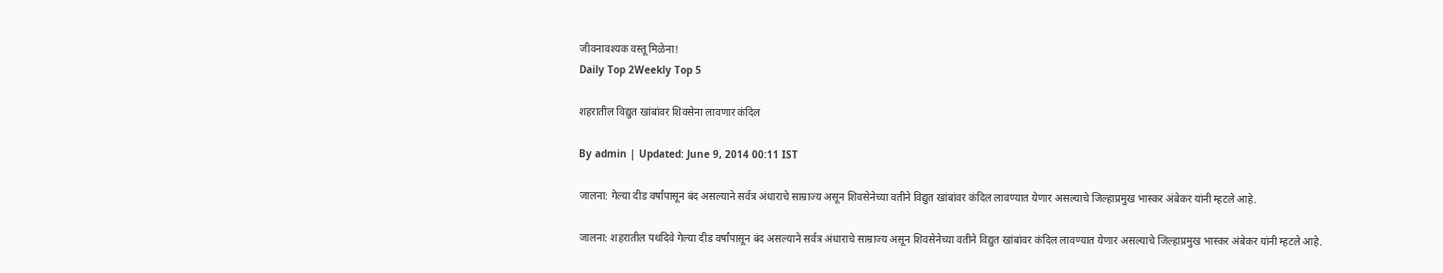जीवनावश्यक वस्तू मिळेना!
Daily Top 2Weekly Top 5

शहरातील विद्युत खांबांवर शिवसेना लावणार कंदिल

By admin | Updated: June 9, 2014 00:11 IST

जालना: गेल्या दीड वर्षांपासून बंद असल्याने सर्वत्र अंधाराचे साम्राज्य असून शिवसेनेच्या वतीने विद्युत खांबांवर कंदिल लावण्यात येणार असल्याचे जिल्हाप्रमुख भास्कर अंबेकर यांनी म्हटले आहे.

जालना: शहरातील पथदिवे गेल्या दीड वर्षांपासून बंद असल्याने सर्वत्र अंधाराचे साम्राज्य असून शिवसेनेच्या वतीने विद्युत खांबांवर कंदिल लावण्यात येणार असल्याचे जिल्हाप्रमुख भास्कर अंबेकर यांनी म्हटले आहे.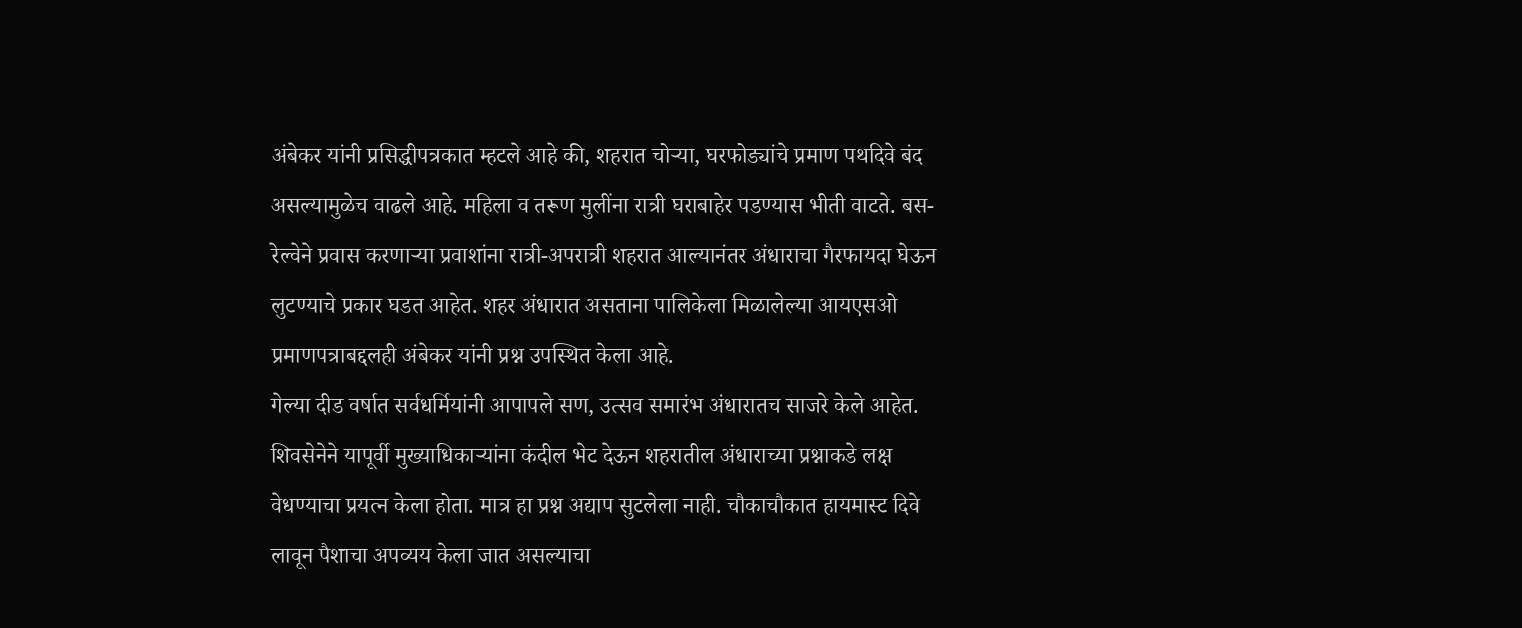अंबेकर यांनी प्रसिद्धीपत्रकात म्हटले आहे की, शहरात चोऱ्या, घरफोड्यांचे प्रमाण पथदिवे बंद असल्यामुळेच वाढले आहे. महिला व तरूण मुलींना रात्री घराबाहेर पडण्यास भीती वाटते. बस-रेल्वेने प्रवास करणाऱ्या प्रवाशांना रात्री-अपरात्री शहरात आल्यानंतर अंधाराचा गैरफायदा घेऊन लुटण्याचे प्रकार घडत आहेत. शहर अंधारात असताना पालिकेला मिळालेल्या आयएसओ प्रमाणपत्राबद्दलही अंबेकर यांनी प्रश्न उपस्थित केला आहे.
गेल्या दीड वर्षात सर्वधर्मियांनी आपापले सण, उत्सव समारंभ अंधारातच साजरे केले आहेत. शिवसेनेने यापूर्वी मुख्याधिकाऱ्यांना कंदील भेट देऊन शहरातील अंधाराच्या प्रश्नाकडे लक्ष वेधण्याचा प्रयत्न केला होता. मात्र हा प्रश्न अद्याप सुटलेला नाही. चौकाचौकात हायमास्ट दिवे लावून पैशाचा अपव्यय केला जात असल्याचा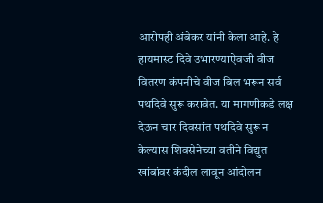आरोपही अंबेकर यांनी केला आहे. हे हायमास्ट दिवे उभारण्याऐवजी वीज वितरण कंपनीचे वीज बिल भरून सर्व पथदिवे सुरू करावेत. या मागणीकडे लक्ष देऊन चार दिवसांत पथदिवे सुरू न केल्यास शिवसेनेच्या वतीने विद्युत खांबांवर कंदील लावून आंदोलन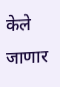केले जाणार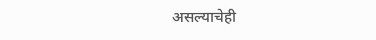असल्याचेही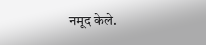नमूद केले.